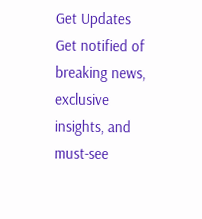Get Updates
Get notified of breaking news, exclusive insights, and must-see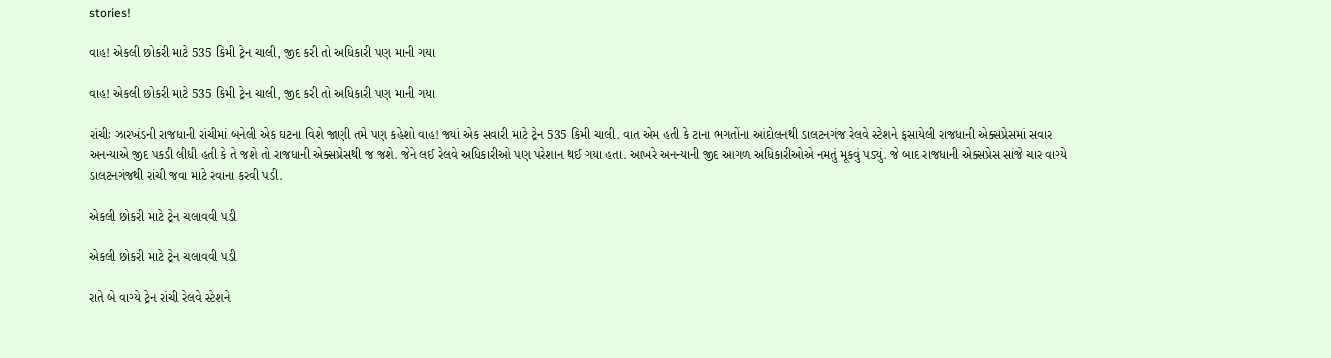stories!

વાહ! એકલી છોકરી માટે 535 કિમી ટ્રેન ચાલી, જીદ કરી તો અધિકારી પણ માની ગયા

વાહ! એકલી છોકરી માટે 535 કિમી ટ્રેન ચાલી, જીદ કરી તો અધિકારી પણ માની ગયા

રાંચીઃ ઝારખંડની રાજધાની રાંચીમાં બનેલી એક ઘટના વિશે જાણી તમે પણ કહેશો વાહ! જ્યાં એક સવારી માટે ટ્રેન 535 કિમી ચાલી. વાત એમ હતી કે ટાના ભગતોંના આંદોલનથી ડાલટનગંજ રેલવે સ્ટેશને ફસાયેલી રાજધાની એક્સપ્રેસમાં સવાર અનન્યાએ જીદ પકડી લીધી હતી કે તે જશે તો રાજધાની એક્સપ્રેસથી જ જશે. જેને લઈ રેલવે અધિકારીઓ પણ પરેશાન થઈ ગયા હતા. આખરે અનન્યાની જીદ આગળ અધિકારીઓએ નમતું મૂકવું પડ્યું. જે બાદ રાજધાની એક્સપ્રેસ સાંજે ચાર વાગ્યે ડાલટનગંજથી રાંચી જવા માટે રવાના કરવી પડી.

એકલી છોકરી માટે ટ્રેન ચલાવવી પડી

એકલી છોકરી માટે ટ્રેન ચલાવવી પડી

રાતે બે વાગ્યે ટ્રેન રાંચી રેલવે સ્ટેશને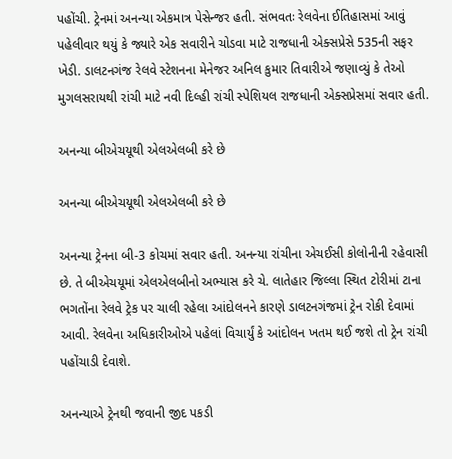પહોંચી. ટ્રેનમાં અનન્યા એકમાત્ર પેસેન્જર હતી. સંભવતઃ રેલવેના ઈતિહાસમાં આવું પહેલીવાર થયું કે જ્યારે એક સવારીને ચોડવા માટે રાજધાની એક્સપ્રેસે 535ની સફર ખેડી. ડાલટનગંજ રેલવે સ્ટેશનના મેનેજર અનિલ કુમાર તિવારીએ જણાવ્યું કે તેઓ મુગલસરાયથી રાંચી માટે નવી દિલ્હી રાંચી સ્પેશિયલ રાજધાની એક્સપ્રેસમાં સવાર હતી.

અનન્યા બીએચયૂથી એલએલબી કરે છે

અનન્યા બીએચયૂથી એલએલબી કરે છે

અનન્યા ટ્રેનના બી-3 કોચમાં સવાર હતી. અનન્યા રાંચીના એચઈસી કોલોનીની રહેવાસી છે. તે બીએચયૂમાં એલએલબીનો અભ્યાસ કરે ચે. લાતેહાર જિલ્લા સ્થિત ટોરીમાં ટાના ભગતોંના રેલવે ટ્રેક પર ચાલી રહેલા આંદોલનને કારણે ડાલટનગંજમાં ટ્રેન રોકી દેવામાં આવી. રેલવેના અધિકારીઓએ પહેલાં વિચાર્યું કે આંદોલન ખતમ થઈ જશે તો ટ્રેન રાંચી પહોંચાડી દેવાશે.

અનન્યાએ ટ્રેનથી જવાની જીદ પકડી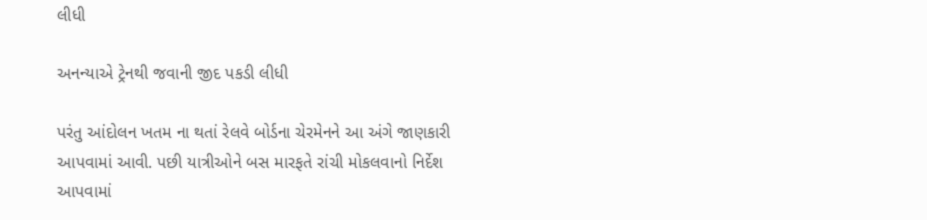લીધી

અનન્યાએ ટ્રેનથી જવાની જીદ પકડી લીધી

પરંતુ આંદોલન ખતમ ના થતાં રેલવે બોર્ડના ચેરમેનને આ અંગે જાણકારી આપવામાં આવી. પછી યાત્રીઓને બસ મારફતે રાંચી મોકલવાનો નિર્દેશ આપવામાં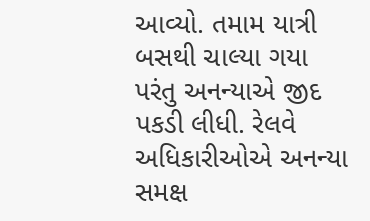આવ્યો. તમામ યાત્રી બસથી ચાલ્યા ગયા પરંતુ અનન્યાએ જીદ પકડી લીધી. રેલવે અધિકારીઓએ અનન્યા સમક્ષ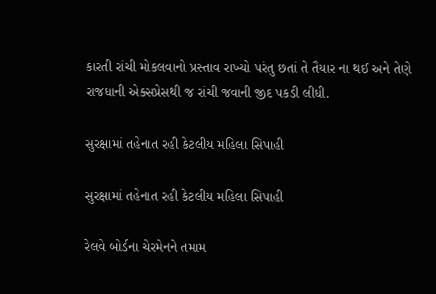કારતી રાંચી મોકલવાનો પ્રસ્તાવ રાખ્યો પરંતુ છતાં તે તૈયાર ના થઈ અને તેણે રાજધાની એક્સપ્રેસથી જ રાંચી જવાની જીદ પકડી લીધી.

સુરક્ષામાં તહેનાત રહી કેટલીય મહિલા સિપાહી

સુરક્ષામાં તહેનાત રહી કેટલીય મહિલા સિપાહી

રેલવે બોર્ડના ચેરમેનને તમામ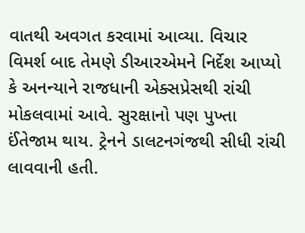વાતથી અવગત કરવામાં આવ્યા. વિચાર વિમર્શ બાદ તેમણે ડીઆરએમને નિર્દેશ આપ્યો કે અનન્યાને રાજધાની એક્સપ્રેસથી રાંચી મોકલવામાં આવે. સુરક્ષાનો પણ પુખ્તા ઈંતેજામ થાય. ટ્રેનને ડાલટનગંજથી સીધી રાંચી લાવવાની હતી.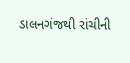ડાલનગંજથી રાંચીની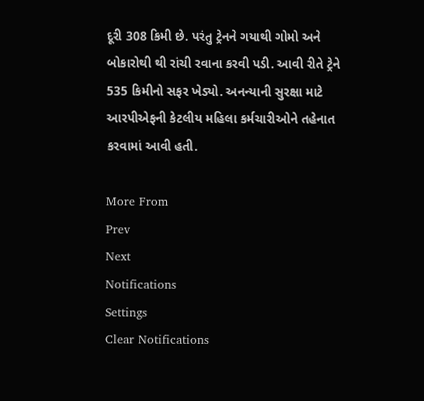દૂરી 308 કિમી છે. પરંતુ ટ્રેનને ગયાથી ગોમો અને બોકારોથી થી રાંચી રવાના કરવી પડી. આવી રીતે ટ્રેને 535 કિમીનો સફર ખેડ્યો. અનન્યાની સુરક્ષા માટે આરપીએફની કેટલીય મહિલા કર્મચારીઓને તહેનાત કરવામાં આવી હતી.

More From
Prev
Next
Notifications
Settings
Clear Notifications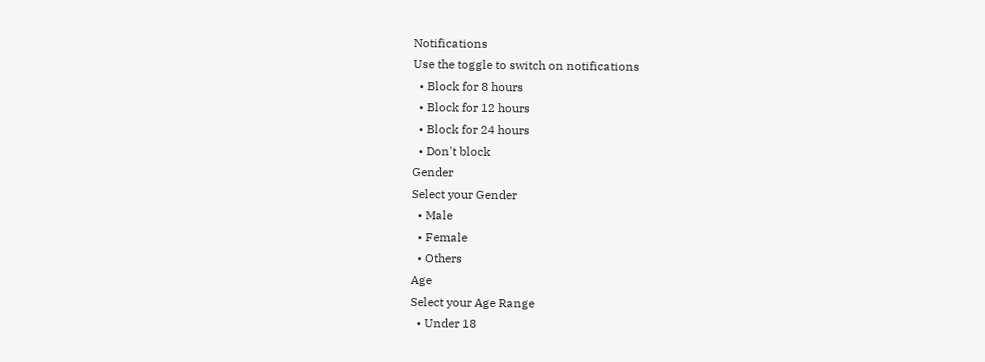Notifications
Use the toggle to switch on notifications
  • Block for 8 hours
  • Block for 12 hours
  • Block for 24 hours
  • Don't block
Gender
Select your Gender
  • Male
  • Female
  • Others
Age
Select your Age Range
  • Under 18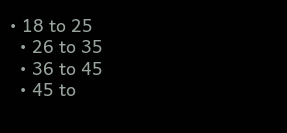• 18 to 25
  • 26 to 35
  • 36 to 45
  • 45 to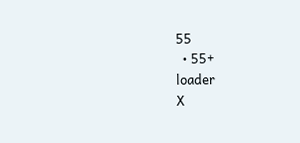55
  • 55+
loader
X